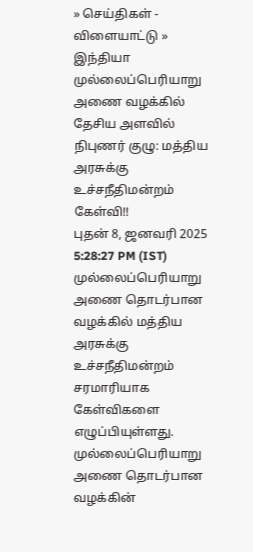» செய்திகள் - விளையாட்டு » இந்தியா
முல்லைப்பெரியாறு அணை வழக்கில் தேசிய அளவில் நிபுணர் குழு: மத்திய அரசுக்கு உச்சநீதிமன்றம் கேள்வி!!
புதன் 8, ஜனவரி 2025 5:28:27 PM (IST)
முல்லைப்பெரியாறு அணை தொடர்பான வழக்கில் மத்திய அரசுக்கு உச்சநீதிமன்றம் சரமாரியாக கேள்விகளை எழுப்பியுள்ளது.
முல்லைப்பெரியாறு அணை தொடர்பான வழக்கின்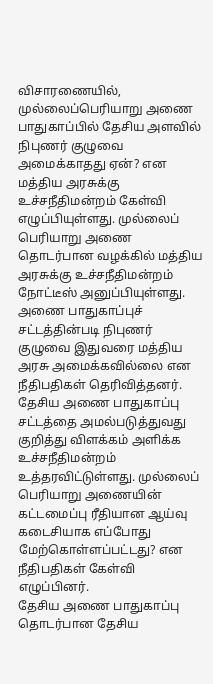விசாரணையில், முல்லைப்பெரியாறு அணை பாதுகாப்பில் தேசிய அளவில் நிபுணர் குழுவை அமைக்காதது ஏன்? என மத்திய அரசுக்கு உச்சநீதிமன்றம் கேள்வி எழுப்பியுள்ளது. முல்லைப் பெரியாறு அணை தொடர்பான வழக்கில் மத்திய அரசுக்கு உச்சநீதிமன்றம் நோட்டீஸ் அனுப்பியுள்ளது.
அணை பாதுகாப்புச் சட்டத்தின்படி நிபுணர் குழுவை இதுவரை மத்திய அரசு அமைக்கவில்லை என நீதிபதிகள் தெரிவித்தனர். தேசிய அணை பாதுகாப்பு சட்டத்தை அமல்படுத்துவது குறித்து விளக்கம் அளிக்க உச்சநீதிமன்றம் உத்தரவிட்டுள்ளது. முல்லைப் பெரியாறு அணையின் கட்டமைப்பு ரீதியான ஆய்வு கடைசியாக எப்போது மேற்கொள்ளப்பட்டது? என நீதிபதிகள் கேள்வி எழுப்பினர்.
தேசிய அணை பாதுகாப்பு தொடர்பான தேசிய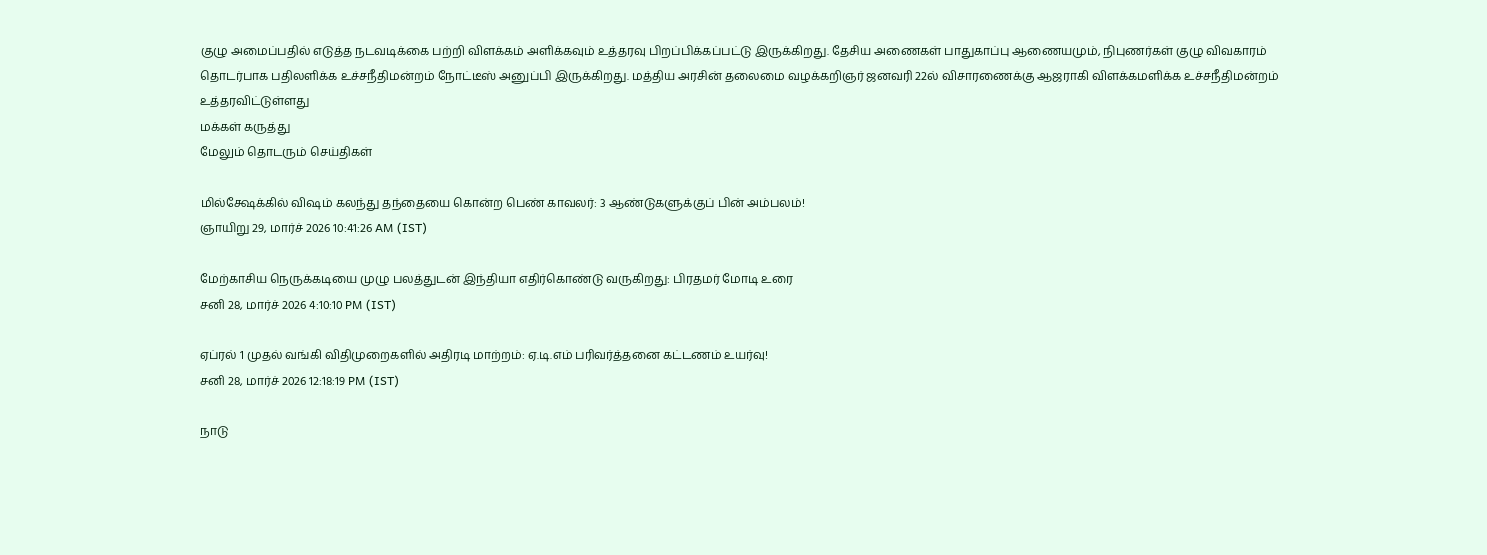குழு அமைப்பதில் எடுத்த நடவடிக்கை பற்றி விளக்கம் அளிக்கவும் உத்தரவு பிறப்பிக்கப்பட்டு இருக்கிறது. தேசிய அணைகள் பாதுகாப்பு ஆணையமும், நிபுணர்கள் குழு விவகாரம் தொடர்பாக பதிலளிக்க உச்சநீதிமன்றம் நோட்டீஸ் அனுப்பி இருக்கிறது. மத்திய அரசின் தலைமை வழக்கறிஞர் ஜனவரி 22ல் விசாரணைக்கு ஆஜராகி விளக்கமளிக்க உச்சநீதிமன்றம் உத்தரவிட்டுள்ளது
மக்கள் கருத்து
மேலும் தொடரும் செய்திகள்

மில்க்ஷேக்கில் விஷம் கலந்து தந்தையை கொன்ற பெண் காவலர்: 3 ஆண்டுகளுக்குப் பின் அம்பலம்!
ஞாயிறு 29, மார்ச் 2026 10:41:26 AM (IST)

மேற்காசிய நெருக்கடியை முழு பலத்துடன் இந்தியா எதிர்கொண்டு வருகிறது: பிரதமர் மோடி உரை
சனி 28, மார்ச் 2026 4:10:10 PM (IST)

ஏப்ரல் 1 முதல் வங்கி விதிமுறைகளில் அதிரடி மாற்றம்: ஏ.டி.எம் பரிவர்த்தனை கட்டணம் உயர்வு!
சனி 28, மார்ச் 2026 12:18:19 PM (IST)

நாடு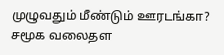முழுவதும் மீண்டும் ஊரடங்கா? சமூக வலைதள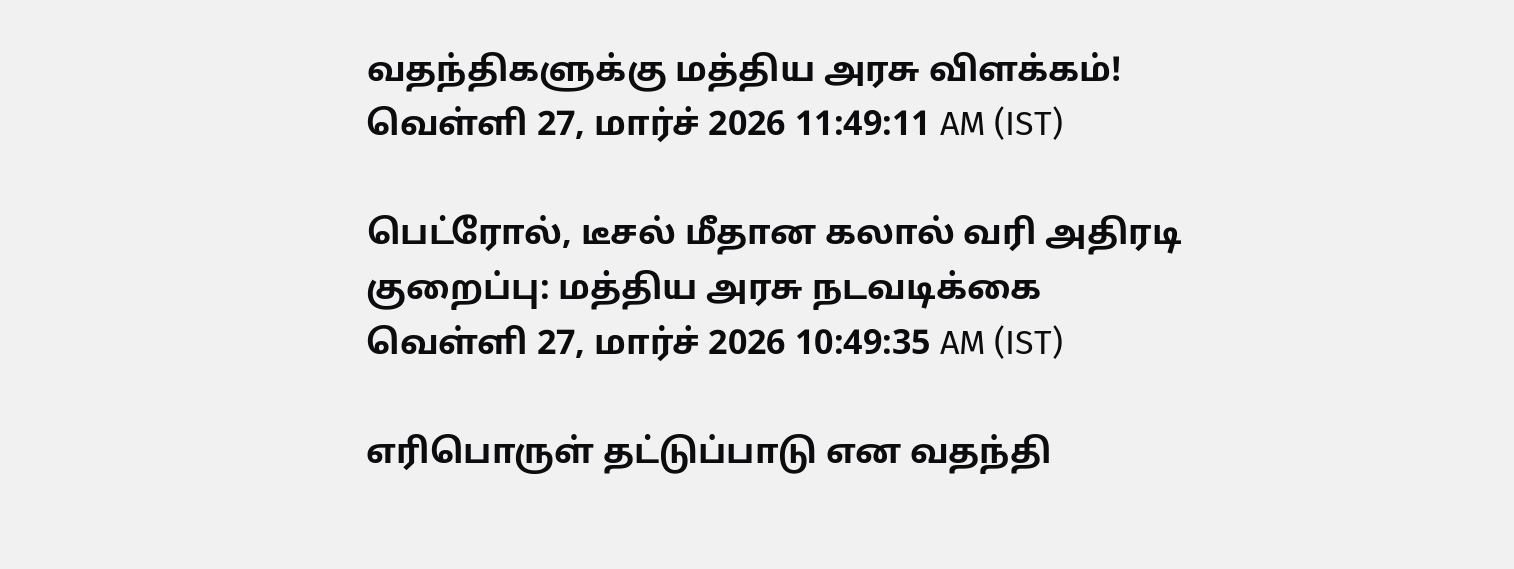வதந்திகளுக்கு மத்திய அரசு விளக்கம்!
வெள்ளி 27, மார்ச் 2026 11:49:11 AM (IST)

பெட்ரோல், டீசல் மீதான கலால் வரி அதிரடி குறைப்பு: மத்திய அரசு நடவடிக்கை
வெள்ளி 27, மார்ச் 2026 10:49:35 AM (IST)

எரிபொருள் தட்டுப்பாடு என வதந்தி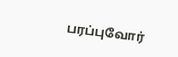பரப்புவோர்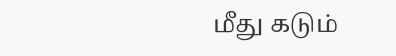மீது கடும்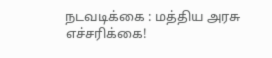நடவடிக்கை : மத்திய அரசு எச்சரிக்கை!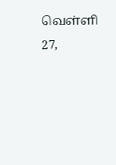வெள்ளி 27,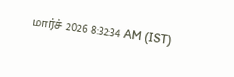மார்ச் 2026 8:32:34 AM (IST)